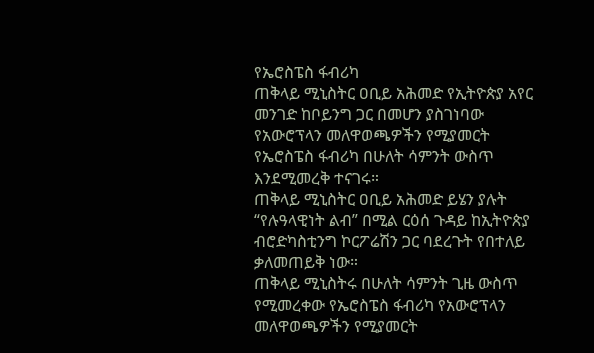የኤሮስፔስ ፋብሪካ
ጠቅላይ ሚኒስትር ዐቢይ አሕመድ የኢትዮጵያ አየር መንገድ ከቦይንግ ጋር በመሆን ያስገነባው የአውሮፕላን መለዋወጫዎችን የሚያመርት የኤሮስፔስ ፋብሪካ በሁለት ሳምንት ውስጥ እንደሚመረቅ ተናገሩ።
ጠቅላይ ሚኒስትር ዐቢይ አሕመድ ይሄን ያሉት “የሉዓላዊነት ልብ” በሚል ርዕሰ ጉዳይ ከኢትዮጵያ ብሮድካስቲንግ ኮርፖሬሽን ጋር ባደረጉት የበተለይ ቃለመጠይቅ ነው።
ጠቅላይ ሚኒስትሩ በሁለት ሳምንት ጊዜ ውስጥ የሚመረቀው የኤሮስፔስ ፋብሪካ የአውሮፕላን መለዋወጫዎችን የሚያመርት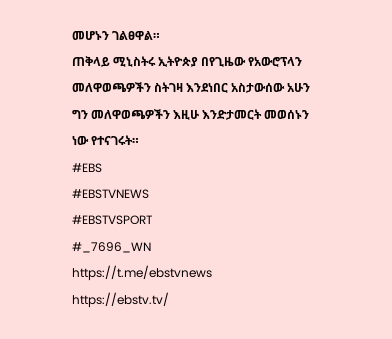መሆኑን ገልፀዋል።
ጠቅላይ ሚኒስትሩ ኢትዮጵያ በየጊዜው የአውሮፕላን መለዋወጫዎችን ስትገዛ እንደነበር አስታውሰው አሁን ግን መለዋወጫዎችን እዚሁ እንድታመርት መወሰኑን ነው የተናገሩት።
#EBS
#EBSTVNEWS
#EBSTVSPORT
#_7696_WN
https://t.me/ebstvnews
https://ebstv.tv/